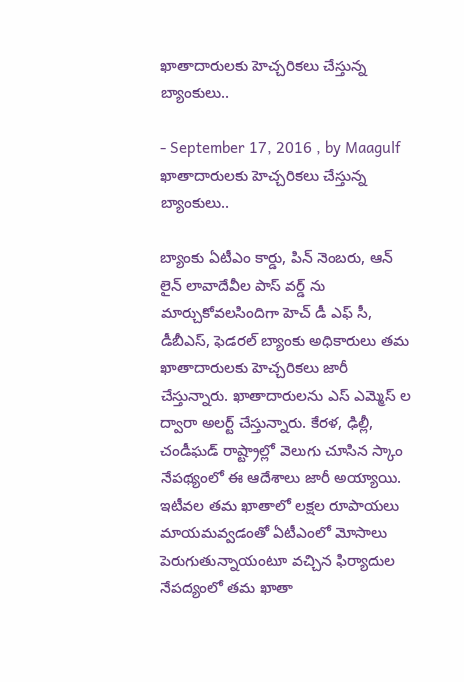ఖాతాదారులకు హెచ్చరికలు చేస్తున్న బ్యాంకులు..

- September 17, 2016 , by Maagulf
ఖాతాదారులకు హెచ్చరికలు చేస్తున్న బ్యాంకులు..

బ్యాంకు ఏటీఎం కార్డు, పిన్ నెంబరు, ఆన్ లైన్ లావాదేవీల పాస్ వర్డ్ ను మార్చుకోవలసిందిగా హెచ్ డీ ఎఫ్ సీ, డీబీఎస్, ఫెడరల్ బ్యాంకు అధికారులు తమ ఖాతాదారులకు హెచ్చరికలు జారీ చేస్తున్నారు. ఖాతాదారులను ఎస్ ఎమ్మెస్ ల ద్వారా అలర్ట్ చేస్తున్నారు. కేరళ, ఢిల్లీ, చండీఘడ్ రాష్ట్రాల్లో వెలుగు చూసిన స్కాం నేపథ్యంలో ఈ ఆదేశాలు జారీ అయ్యాయి.  ఇటీవల తమ ఖాతాలో లక్షల రూపాయలు మాయమవ్వడంతో ఏటీఎంలో మోసాలు పెరుగుతున్నాయంటూ వచ్చిన ఫిర్యాదుల నేపద్యంలో తమ ఖాతా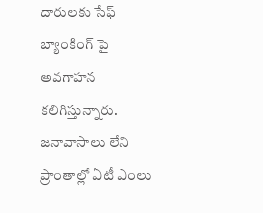దారులకు సేఫ్ బ్యాంకింగ్ పై అవగాహన కలిగిస్తున్నారు. జనావాసాలు లేని ప్రాంతాల్లో ఏటీ ఎంలు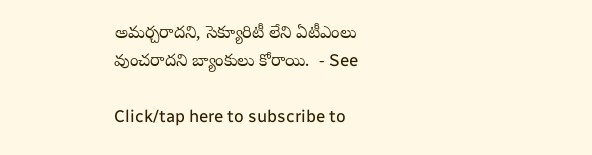అమర్చరాదని, సెక్యూరిటీ లేని ఏటీఎంలు వుంచరాదని బ్యాంకులు కోరాయి.  - See

Click/tap here to subscribe to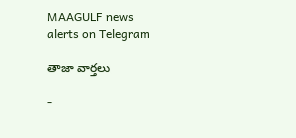MAAGULF news alerts on Telegram

తాజా వార్తలు

-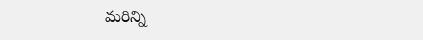మరిన్ని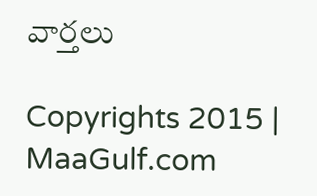వార్తలు

Copyrights 2015 | MaaGulf.com